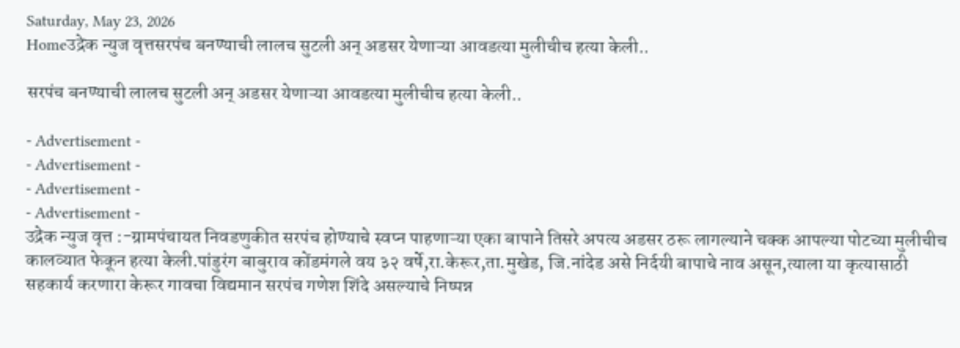Saturday, May 23, 2026
Homeउद्रेक न्युज वृत्तसरपंच बनण्याची लालच सुटली अन् अडसर येणाऱ्या आवडत्या मुलीचीच हत्या केली..

सरपंच बनण्याची लालच सुटली अन् अडसर येणाऱ्या आवडत्या मुलीचीच हत्या केली..

- Advertisement -
- Advertisement -
- Advertisement -
- Advertisement -
उद्रेक न्युज वृत्त :-ग्रामपंचायत निवडणुकीत सरपंच होण्याचे स्वप्न पाहणाऱ्या एका बापाने तिसरे अपत्य अडसर ठरू लागल्याने चक्क आपल्या पोटच्या मुलीचीच कालव्यात फेकून हत्या केली.पांडुरंग बाबुराव कोंडमंगले वय ३२ वर्षे,रा.केरूर,ता.मुखेड, जि.नांदेड असे निर्दयी बापाचे नाव असून,त्याला या कृत्यासाठी सहकार्य करणारा केरूर गावचा विद्यमान सरपंच गणेश शिंदे असल्याचे निष्पन्न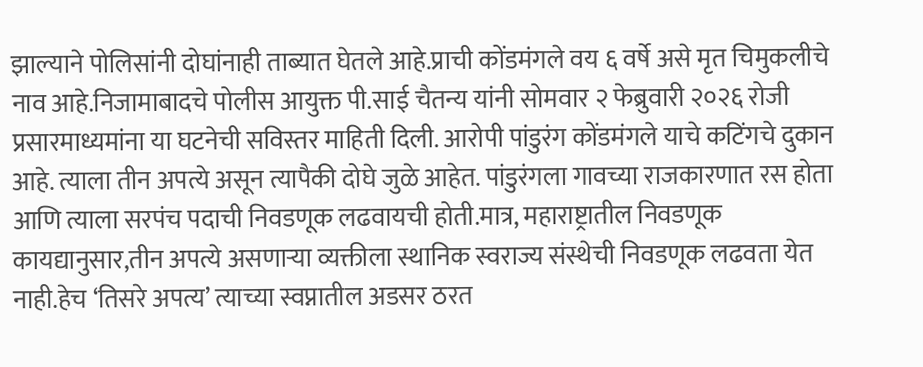झाल्याने पोलिसांनी दोघांनाही ताब्यात घेतले आहे.प्राची कोंडमंगले वय ६ वर्षे असे मृत चिमुकलीचे नाव आहे.निजामाबादचे पोलीस आयुक्त पी.साई चैतन्य यांनी सोमवार २ फेब्रुवारी २०२६ रोजी प्रसारमाध्यमांना या घटनेची सविस्तर माहिती दिली. आरोपी पांडुरंग कोंडमंगले याचे कटिंगचे दुकान आहे. त्याला तीन अपत्ये असून त्यापैकी दोघे जुळे आहेत. पांडुरंगला गावच्या राजकारणात रस होता आणि त्याला सरपंच पदाची निवडणूक लढवायची होती.मात्र, महाराष्ट्रातील निवडणूक कायद्यानुसार,तीन अपत्ये असणाऱ्या व्यक्तीला स्थानिक स्वराज्य संस्थेची निवडणूक लढवता येत नाही.हेच ‘तिसरे अपत्य’ त्याच्या स्वप्नातील अडसर ठरत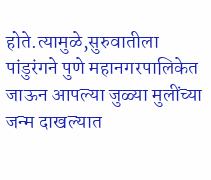होते.त्यामुळे,सुरुवातीला पांडुरंगने पुणे महानगरपालिकेत जाऊन आपल्या जुळ्या मुलींच्या जन्म दाखल्यात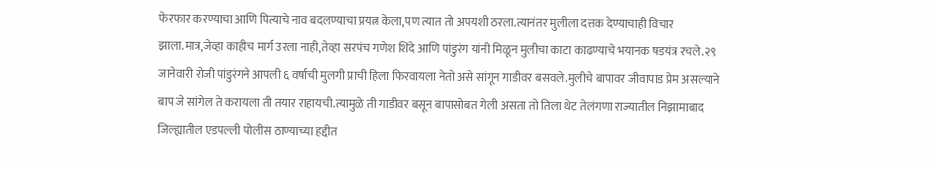फेरफार करण्याचा आणि पित्याचे नाव बदलण्याचा प्रयत्न केला,पण त्यात तो अपयशी ठरला.त्यानंतर मुलीला दत्तक देण्याचाही विचार झाला.मात्र,जेव्हा काहीच मार्ग उरला नाही,तेव्हा सरपंच गणेश शिंदे आणि पांडुरंग यांनी मिळून मुलीचा काटा काढण्याचे भयानक षडयंत्र रचले.२९ जानेवारी रोजी पांडुरंगने आपली ६ वर्षाची मुलगी प्राची हिला फिरवायला नेतो असे सांगून गाडीवर बसवले.मुलीचे बापावर जीवापाड प्रेम असल्याने बाप जे सांगेल ते करायला ती तयार राहायची.त्यामुळे ती गाडीवर बसून बापासोबत गेली असता तो तिला थेट तेलंगणा राज्यातील निझामाबाद जिल्ह्यातील एडपल्ली पोलीस ठाण्याच्या हद्दीत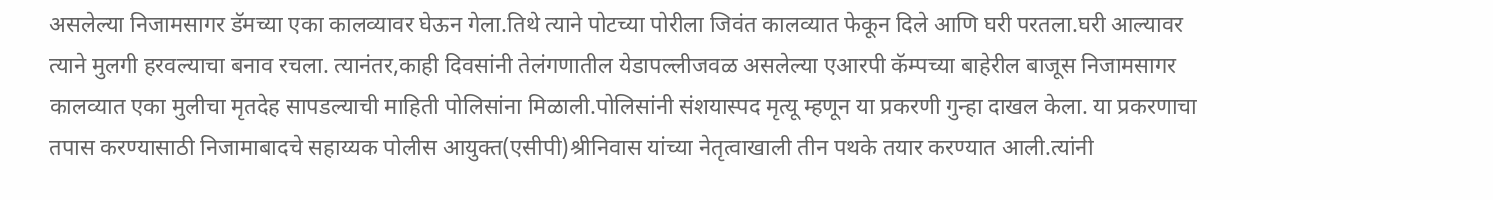असलेल्या निजामसागर डॅमच्या एका कालव्यावर घेऊन गेला.तिथे त्याने पोटच्या पोरीला जिवंत कालव्यात फेकून दिले आणि घरी परतला.घरी आल्यावर त्याने मुलगी हरवल्याचा बनाव रचला. त्यानंतर,काही दिवसांनी तेलंगणातील येडापल्लीजवळ असलेल्या एआरपी कॅम्पच्या बाहेरील बाजूस निजामसागर कालव्यात एका मुलीचा मृतदेह सापडल्याची माहिती पोलिसांना मिळाली.पोलिसांनी संशयास्पद मृत्यू म्हणून या प्रकरणी गुन्हा दाखल केला. या प्रकरणाचा तपास करण्यासाठी निजामाबादचे सहाय्यक पोलीस आयुक्त(एसीपी)श्रीनिवास यांच्या नेतृत्वाखाली तीन पथके तयार करण्यात आली.त्यांनी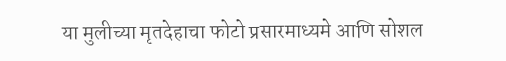या मुलीच्या मृतदेहाचा फोटो प्रसारमाध्यमे आणि सोशल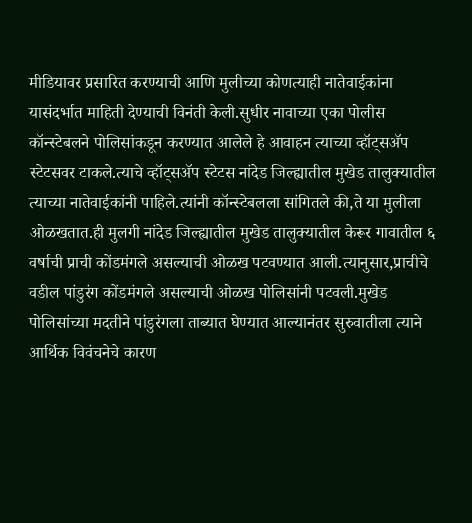मीडियावर प्रसारित करण्याची आणि मुलीच्या कोणत्याही नातेवाईकांना  यासंदर्भात माहिती देण्याची विनंती केली.सुधीर नावाच्या एका पोलीस कॉन्स्टेबलने पोलिसांकडून करण्यात आलेले हे आवाहन त्याच्या व्हॉट्सॲप स्टेटसवर टाकले.त्याचे व्हॉट्सॲप स्टेटस नांदेड जिल्ह्यातील मुखेड तालुक्यातील त्याच्या नातेवाईकांनी पाहिले.त्यांनी कॉन्स्टेबलला सांगितले की,ते या मुलीला ओळखतात.ही मुलगी नांदेड जिल्ह्यातील मुखेड तालुक्यातील केरूर गावातील ६ वर्षाची प्राची कोंडमंगले असल्याची ओळख पटवण्यात आली.त्यानुसार,प्राचीचे वडील पांडुरंग कोंडमंगले असल्याची ओळख पोलिसांनी पटवली.मुखेड पोलिसांच्या मदतीने पांडुरंगला ताब्यात घेण्यात आल्यानंतर सुरुवातीला त्याने आर्थिक विवंचनेचे कारण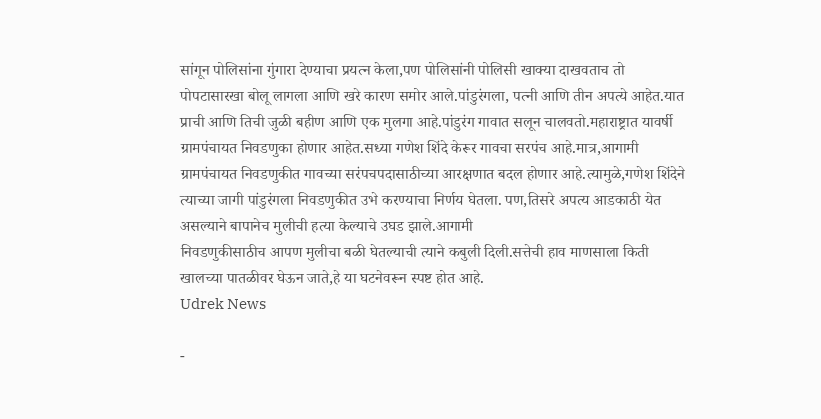सांगून पोलिसांना गुंगारा देण्याचा प्रयत्न केला,पण पोलिसांनी पोलिसी खाक्या दाखवताच तो पोपटासारखा बोलू लागला आणि खरे कारण समोर आले.पांडुरंगला, पत्नी आणि तीन अपत्ये आहेत.यात प्राची आणि तिची जुळी बहीण आणि एक मुलगा आहे.पांडुरंग गावात सलून चालवतो.महाराष्ट्रात यावर्षी ग्रामपंचायत निवडणुका होणार आहेत.सध्या गणेश शिंदे केरूर गावचा सरपंच आहे.मात्र,आगामी ग्रामपंचायत निवडणुकीत गावच्या सरंपचपदासाठीच्या आरक्षणात बदल होणार आहे.त्यामुळे,गणेश शिंदेने त्याच्या जागी पांडुरंगला निवडणुकीत उभे करण्याचा निर्णय घेतला. पण,तिसरे अपत्य आडकाठी येत असल्याने बापानेच मुलीची हत्या केल्याचे उघड झाले.आगामी
निवडणुकीसाठीच आपण मुलीचा बळी घेतल्याची त्याने कबुली दिली.सत्तेची हाव माणसाला किती खालच्या पातळीवर घेऊन जाते,हे या घटनेवरून स्पष्ट होत आहे.
Udrek News

-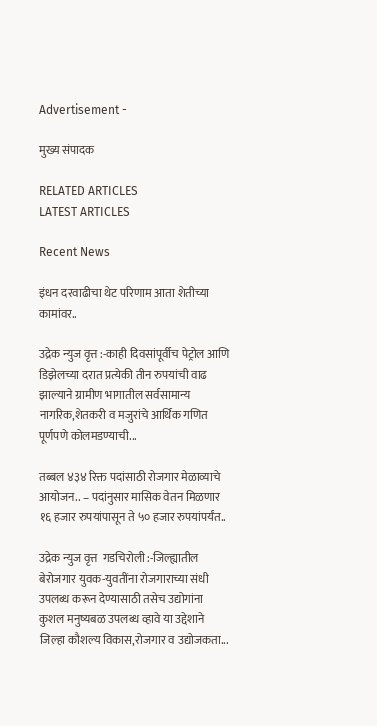Advertisement -

मुख्य संपादक

RELATED ARTICLES
LATEST ARTICLES

Recent News

इंधन दरवाढीचा थेट परिणाम आता शेतीच्या कामांवर..

उद्रेक न्युज वृत्त :-काही दिवसांपूर्वीच पेट्रोल आणि डिझेलच्या दरात प्रत्येकी तीन रुपयांची वाढ झाल्याने ग्रामीण भागातील सर्वसामान्य नागरिक,शेतकरी व मजुरांचे आर्थिक गणित पूर्णपणे कोलमडण्याची...

तब्बल ४३४ रिक्त पदांसाठी रोजगार मेळाव्याचे आयोजन.. – पदांनुसार मासिक वेतन मिळणार १६ हजार रुपयांपासून ते ५० हजार रुपयांपर्यंत..

उद्रेक न्युज वृत्त  गडचिरोली :-जिल्ह्यातील बेरोजगार युवक-युवतींना रोजगाराच्या संधी उपलब्ध करून देण्यासाठी तसेच उद्योगांना कुशल मनुष्यबळ उपलब्ध व्हावे या उद्देशाने जिल्हा कौशल्य विकास,रोजगार व उद्योजकता...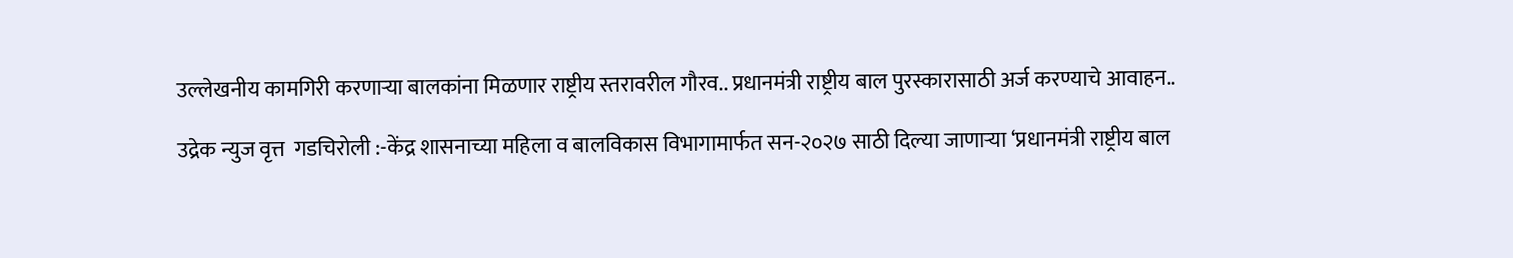उल्लेखनीय कामगिरी करणाऱ्या बालकांना मिळणार राष्ट्रीय स्तरावरील गौरव.. प्रधानमंत्री राष्ट्रीय बाल पुरस्कारासाठी अर्ज करण्याचे आवाहन..

उद्रेक न्युज वृत्त  गडचिरोली :-केंद्र शासनाच्या महिला व बालविकास विभागामार्फत सन-२०२७ साठी दिल्या जाणाऱ्या ‘प्रधानमंत्री राष्ट्रीय बाल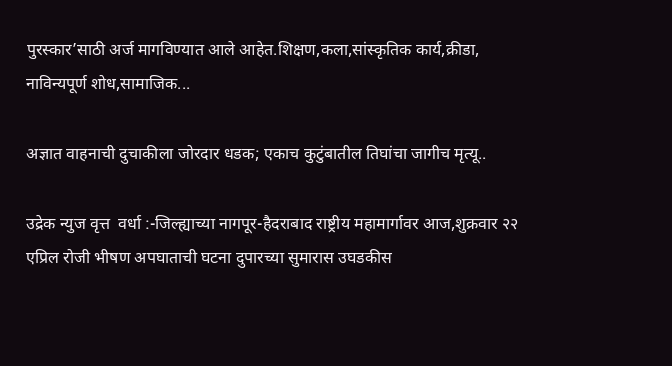पुरस्कार’साठी अर्ज मागविण्यात आले आहेत.शिक्षण,कला,सांस्कृतिक कार्य,क्रीडा, नाविन्यपूर्ण शोध,सामाजिक...

अज्ञात वाहनाची दुचाकीला जोरदार धडक; एकाच कुटुंबातील तिघांचा जागीच मृत्यू..

उद्रेक न्युज वृत्त  वर्धा :-जिल्ह्याच्या नागपूर-हैदराबाद राष्ट्रीय महामार्गावर आज,शुक्रवार २२ एप्रिल रोजी भीषण अपघाताची घटना दुपारच्या सुमारास उघडकीस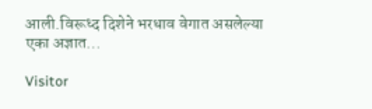आली.विरूध्द दिशेने भरधाव वेगात असलेल्या एका अज्ञात...

Visitor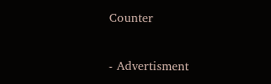Counter

- Advertisment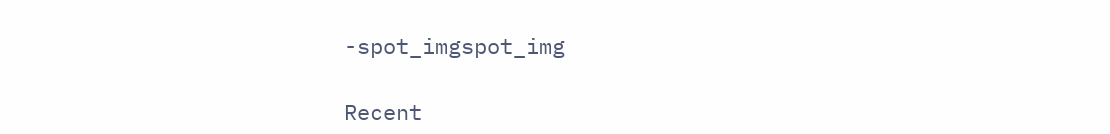-spot_imgspot_img

Recent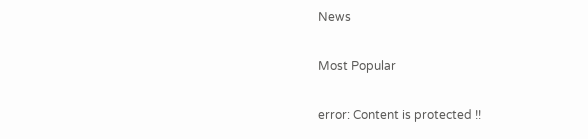News

Most Popular

error: Content is protected !!